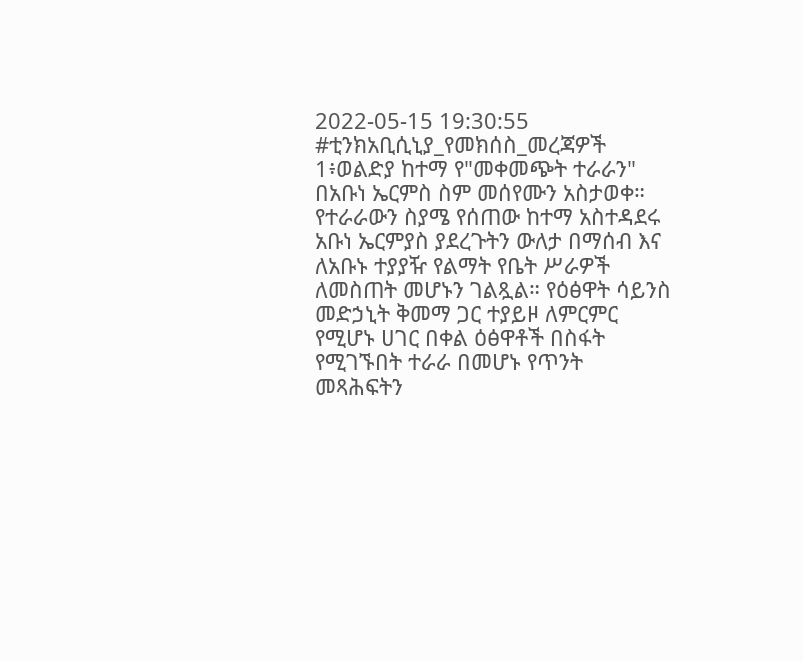2022-05-15 19:30:55
#ቲንክአቢሲኒያ_የመክሰስ_መረጃዎች
1፥ወልድያ ከተማ የ"መቀመጭት ተራራን" በአቡነ ኤርምስ ስም መሰየሙን አስታወቀ።
የተራራውን ስያሜ የሰጠው ከተማ አስተዳደሩ አቡነ ኤርምያስ ያደረጉትን ውለታ በማሰብ እና ለአቡኑ ተያያዥ የልማት የቤት ሥራዎች ለመስጠት መሆኑን ገልጿል። የዕፅዋት ሳይንስ መድኃኒት ቅመማ ጋር ተያይዞ ለምርምር የሚሆኑ ሀገር በቀል ዕፅዋቶች በስፋት የሚገኙበት ተራራ በመሆኑ የጥንት መጻሕፍትን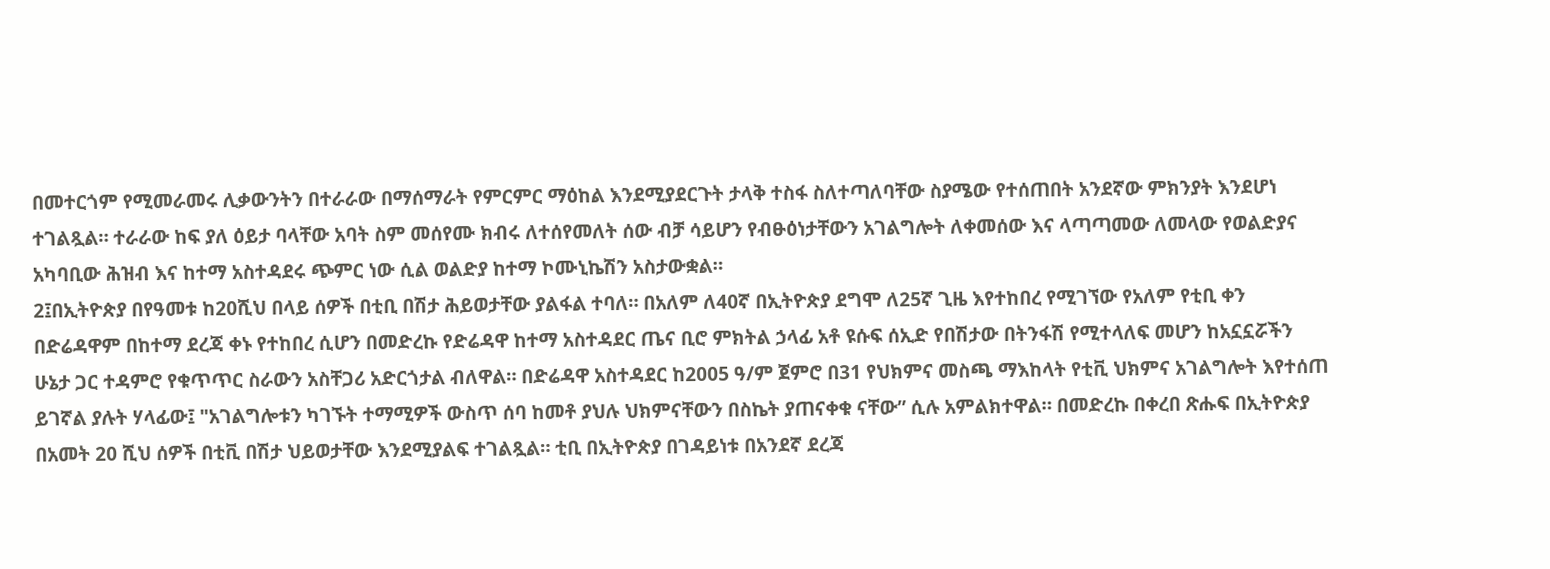በመተርጎም የሚመራመሩ ሊቃውንትን በተራራው በማሰማራት የምርምር ማዕከል እንደሚያደርጉት ታላቅ ተስፋ ስለተጣለባቸው ስያሜው የተሰጠበት አንደኛው ምክንያት እንደሆነ ተገልጿል። ተራራው ከፍ ያለ ዕይታ ባላቸው አባት ስም መሰየሙ ክብሩ ለተሰየመለት ሰው ብቻ ሳይሆን የብፁዕነታቸውን አገልግሎት ለቀመሰው እና ላጣጣመው ለመላው የወልድያና አካባቢው ሕዝብ እና ከተማ አስተዳደሩ ጭምር ነው ሲል ወልድያ ከተማ ኮሙኒኬሽን አስታውቋል።
2፤በኢትዮጵያ በየዓመቱ ከ20ሺህ በላይ ሰዎች በቲቢ በሽታ ሕይወታቸው ያልፋል ተባለ። በአለም ለ40ኛ በኢትዮጵያ ደግሞ ለ25ኛ ጊዜ እየተከበረ የሚገኘው የአለም የቲቢ ቀን በድሬዳዋም በከተማ ደረጃ ቀኑ የተከበረ ሲሆን በመድረኩ የድሬዳዋ ከተማ አስተዳደር ጤና ቢሮ ምክትል ኃላፊ አቶ ዩሱፍ ሰኢድ የበሽታው በትንፋሽ የሚተላለፍ መሆን ከአኗኗሯችን ሁኔታ ጋር ተዳምሮ የቁጥጥር ስራውን አስቸጋሪ አድርጎታል ብለዋል። በድሬዳዋ አስተዳደር ከ2005 ዓ/ም ጀምሮ በ31 የህክምና መስጫ ማእከላት የቲቪ ህክምና አገልግሎት እየተሰጠ ይገኛል ያሉት ሃላፊው፤ "አገልግሎቱን ካገኙት ተማሚዎች ውስጥ ሰባ ከመቶ ያህሉ ህክምናቸውን በስኬት ያጠናቀቁ ናቸው” ሲሉ አምልክተዋል። በመድረኩ በቀረበ ጽሑፍ በኢትዮጵያ በአመት 20 ሺህ ሰዎች በቲቪ በሽታ ህይወታቸው እንደሚያልፍ ተገልጿል። ቲቢ በኢትዮጵያ በገዳይነቱ በአንደኛ ደረጃ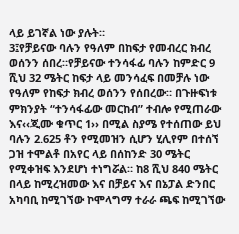ላይ ይገኛል ነው ያሉት።
3፤የቻይናው ባሉን የዓለም በከፍታ የመብረር ክብረ ወሰንን ሰበረ።የቻይናው ተንሳፋፊ ባሉን ከምድር 9 ሺህ 32 ሜትር ከፍታ ላይ መንሳፈፍ በመቻሉ ነው የዓለም የከፍታ ክብረ ወሰንን የሰበረው። በጉዙፍነቱ ምክንያት “ተንሳፋፊው መርከብ” ተብሎ የሚጠራው እና‹‹ጂሙ ቁጥር 1›› በሚል ስያሜ የተሰጠው ይህ ባሉን 2.625 ቶን የሚመዝን ሲሆን ሂሊየም በተሰኘ ጋዝ ተሞልቶ በአየር ላይ በሰከንድ 30 ሜትር የሚቀዝፍ እንደሆነ ተነግሯል። ከ8 ሺህ 840 ሜትር በላይ ከሚረዝመው እና በቻይና እና በኔፓል ድንበር አካባቢ ከሚገኘው ኮሞላግማ ተራራ ጫፍ ከሚገኘው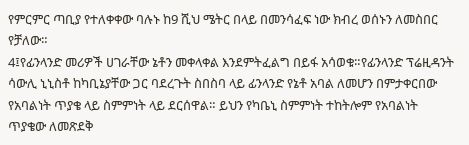የምርምር ጣቢያ የተለቀቀው ባሉኑ ከ9 ሺህ ሜትር በላይ በመንሳፈፍ ነው ክብረ ወሰኑን ለመስበር የቻለው።
4፤የፊንላንድ መሪዎች ሀገራቸው ኔቶን መቀላቀል እንደምትፈልግ በይፋ አሳወቁ።የፊንላንድ ፕሬዚዳንት ሳውሊ ኒኒስቶ ከካቢኔያቸው ጋር ባደረጉት ስበስባ ላይ ፊንላንድ የኔቶ አባል ለመሆን በምታቀርበው የአባልነት ጥያቄ ላይ ስምምነት ላይ ደርሰዋል። ይህን የካቤኒ ስምምነት ተከትሎም የአባልነት ጥያቄው ለመጽደቅ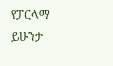የፓርላማ ይሁንታ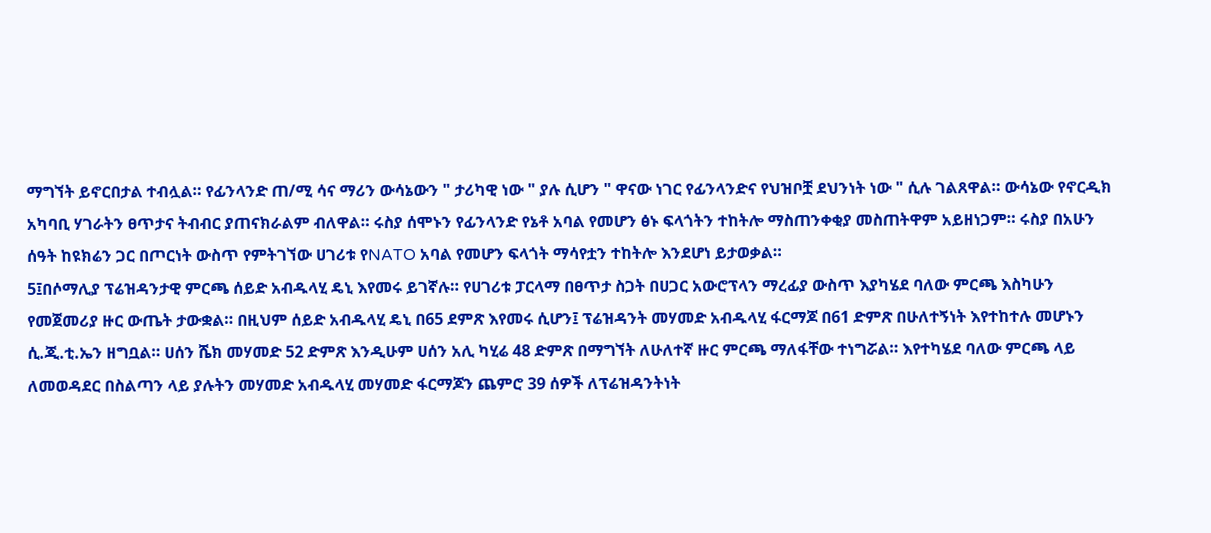ማግኘት ይኖርበታል ተብሏል። የፊንላንድ ጠ/ሚ ሳና ማሪን ውሳኔውን " ታሪካዊ ነው " ያሉ ሲሆን " ዋናው ነገር የፊንላንድና የህዝቦቿ ደህንነት ነው " ሲሉ ገልጸዋል። ውሳኔው የኖርዲክ አካባቢ ሃገራትን ፀጥታና ትብብር ያጠናክራልም ብለዋል። ሩስያ ሰሞኑን የፊንላንድ የኔቶ አባል የመሆን ፅኑ ፍላጎትን ተከትሎ ማስጠንቀቂያ መስጠትዋም አይዘነጋም። ሩስያ በአሁን ሰዓት ከዩክሬን ጋር በጦርነት ውስጥ የምትገኘው ሀገሪቱ የNATO አባል የመሆን ፍላጎት ማሳየቷን ተከትሎ እንደሆነ ይታወቃል።
5፤በሶማሊያ ፕሬዝዳንታዊ ምርጫ ሰይድ አብዱላሂ ዴኒ እየመሩ ይገኛሉ። የሀገሪቱ ፓርላማ በፀጥታ ስጋት በሀጋር አውሮፕላን ማረፊያ ውስጥ እያካሄደ ባለው ምርጫ እስካሁን የመጀመሪያ ዙር ውጤት ታውቋል። በዚህም ሰይድ አብዱላሂ ዴኒ በ65 ደምጽ እየመሩ ሲሆን፤ ፕሬዝዳንት መሃመድ አብዱላሂ ፋርማጆ በ61 ድምጽ በሁለተኝነት እየተከተሉ መሆኑን ሲ.ጂ.ቲ.ኤን ዘግቧል። ሀሰን ሼክ መሃመድ 52 ድምጽ እንዲሁም ሀሰን አሊ ካሂሬ 48 ድምጽ በማግኘት ለሁለተኛ ዙር ምርጫ ማለፋቸው ተነግሯል። እየተካሄደ ባለው ምርጫ ላይ ለመወዳደር በስልጣን ላይ ያሉትን መሃመድ አብዱላሂ መሃመድ ፋርማጆን ጨምሮ 39 ሰዎች ለፕሬዝዳንትነት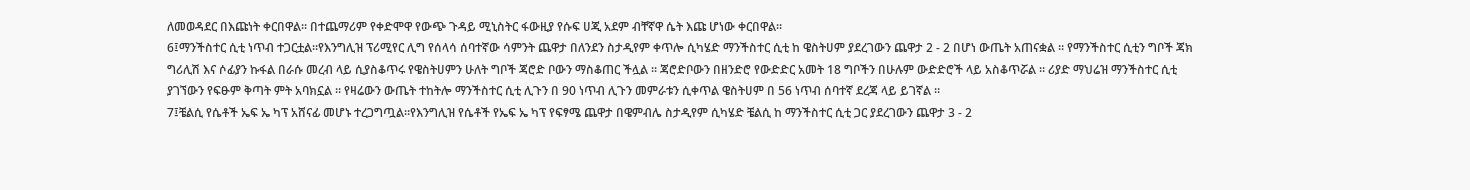ለመወዳደር በእጩነት ቀርበዋል። በተጨማሪም የቀድሞዋ የውጭ ጉዳይ ሚኒስትር ፋውዚያ የሱፍ ሀጂ አደም ብቸኛዋ ሴት እጩ ሆነው ቀርበዋል።
6፤ማንችስተር ሲቲ ነጥብ ተጋርቷል።የእንግሊዝ ፕሪሚየር ሊግ የሰላሳ ሰባተኛው ሳምንት ጨዋታ በለንደን ስታዲየም ቀጥሎ ሲካሄድ ማንችስተር ሲቲ ከ ዌስትሀም ያደረገውን ጨዋታ 2 - 2 በሆነ ውጤት አጠናቋል ። የማንችስተር ሲቲን ግቦች ጃክ ግሪሊሽ እና ሶፊያን ኩፋል በራሱ መረብ ላይ ሲያስቆጥሩ የዌስትሀምን ሁለት ግቦች ጃሮድ ቦውን ማስቆጠር ችሏል ። ጃሮድቦውን በዘንድሮ የውድድር አመት 18 ግቦችን በሁሉም ውድድሮች ላይ አስቆጥሯል ። ሪያድ ማህሬዝ ማንችስተር ሲቲ ያገኘውን የፍፁም ቅጣት ምት አባክኗል ። የዛሬውን ውጤት ተከትሎ ማንችስተር ሲቲ ሊጉን በ 90 ነጥብ ሊጉን መምራቱን ሲቀጥል ዌስትሀም በ 56 ነጥብ ሰባተኛ ደረጃ ላይ ይገኛል ።
7፤ቼልሲ የሴቶች ኤፍ ኤ ካፕ አሸናፊ መሆኑ ተረጋግጧል።የእንግሊዝ የሴቶች የኤፍ ኤ ካፕ የፍፃሜ ጨዋታ በዌምብሌ ስታዲየም ሲካሄድ ቼልሲ ከ ማንችስተር ሲቲ ጋር ያደረገውን ጨዋታ 3 - 2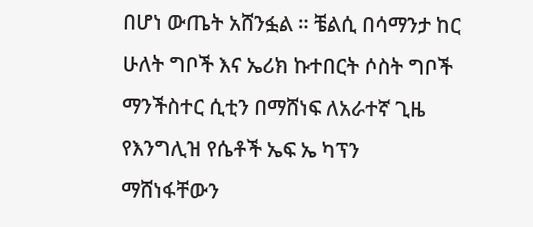በሆነ ውጤት አሸንፏል ። ቼልሲ በሳማንታ ከር ሁለት ግቦች እና ኤሪክ ኩተበርት ሶስት ግቦች ማንችስተር ሲቲን በማሸነፍ ለአራተኛ ጊዜ የእንግሊዝ የሴቶች ኤፍ ኤ ካፕን ማሸነፋቸውን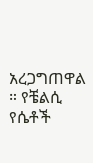አረጋግጠዋል ። የቼልሲ የሴቶች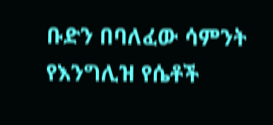ቡድን በባለፈው ሳምንት የእንግሊዝ የሴቶች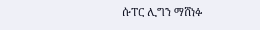ሱፐር ሊግን ማሸነፉ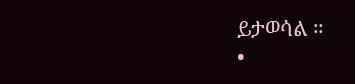ይታወሳል ።
•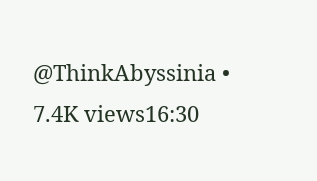@ThinkAbyssinia •
7.4K views16:30